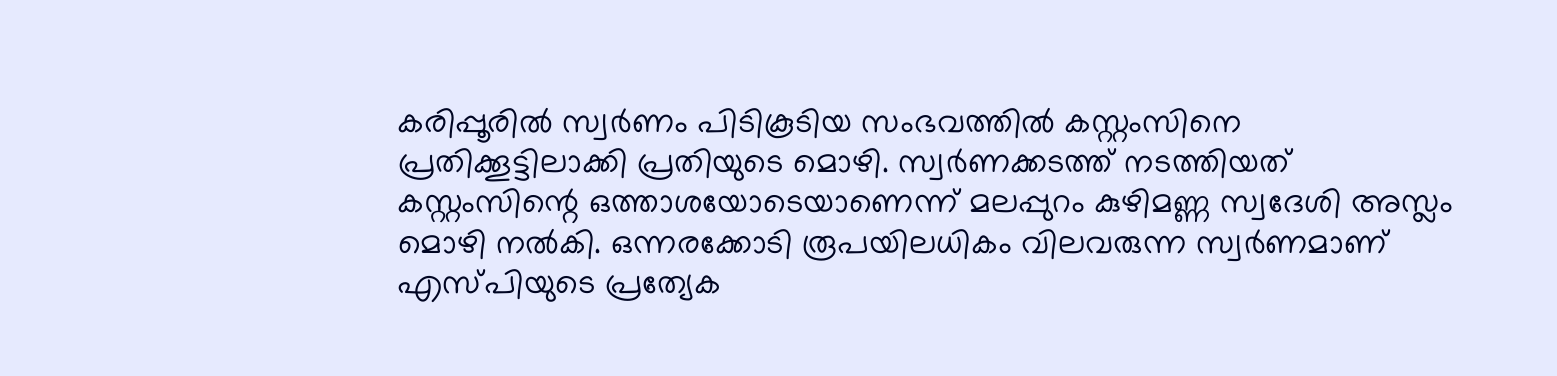കരിപ്പൂരിൽ സ്വർണം പിടികൂടിയ സംഭവത്തിൽ കസ്റ്റംസിനെ പ്രതിക്കൂട്ടിലാക്കി പ്രതിയുടെ മൊഴി. സ്വർണക്കടത്ത് നടത്തിയത് കസ്റ്റംസിന്റെ ഒത്താശയോടെയാണെന്ന് മലപ്പുറം കുഴിമണ്ണ സ്വദേശി അസ്ലം മൊഴി നൽകി. ഒന്നരക്കോടി രൂപയിലധികം വിലവരുന്ന സ്വർണമാണ് എസ്പിയുടെ പ്രത്യേക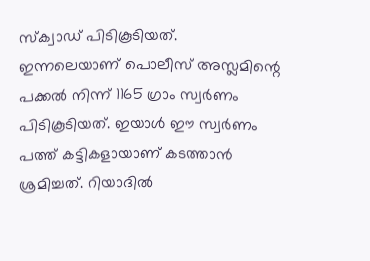സ്ക്വാഡ് പിടികൂടിയത്.
ഇന്നലെയാണ് പൊലീസ് അസ്ലമിന്റെ പക്കൽ നിന്ന് 1165 ഗ്രാം സ്വർണം പിടികൂടിയത്. ഇയാൾ ഈ സ്വർണം പത്ത് കട്ടികളായാണ് കടത്താൻ ശ്രമിച്ചത്. റിയാദിൽ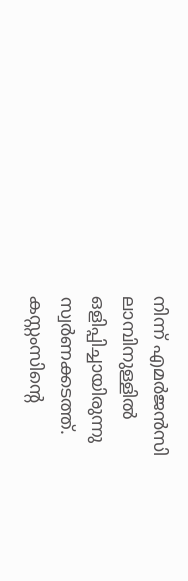നിന്ന് എമർജൻസി ലാമ്പിനുള്ളിൽ ഒളിപ്പിച്ചായിരുന്നു സ്വർണക്കടത്ത്. കസ്റ്റംസിന്റെ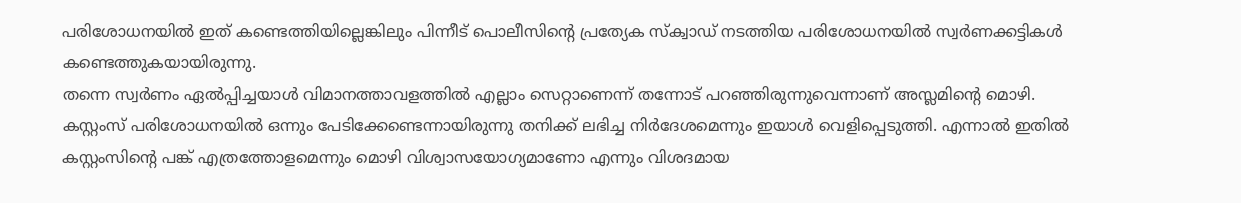പരിശോധനയിൽ ഇത് കണ്ടെത്തിയില്ലെങ്കിലും പിന്നീട് പൊലീസിന്റെ പ്രത്യേക സ്ക്വാഡ് നടത്തിയ പരിശോധനയിൽ സ്വർണക്കട്ടികൾ കണ്ടെത്തുകയായിരുന്നു.
തന്നെ സ്വർണം ഏൽപ്പിച്ചയാൾ വിമാനത്താവളത്തിൽ എല്ലാം സെറ്റാണെന്ന് തന്നോട് പറഞ്ഞിരുന്നുവെന്നാണ് അസ്ലമിന്റെ മൊഴി. കസ്റ്റംസ് പരിശോധനയിൽ ഒന്നും പേടിക്കേണ്ടെന്നായിരുന്നു തനിക്ക് ലഭിച്ച നിർദേശമെന്നും ഇയാൾ വെളിപ്പെടുത്തി. എന്നാൽ ഇതിൽ കസ്റ്റംസിന്റെ പങ്ക് എത്രത്തോളമെന്നും മൊഴി വിശ്വാസയോഗ്യമാണോ എന്നും വിശദമായ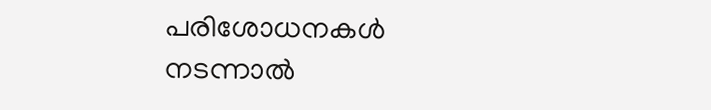പരിശോധനകൾ നടന്നാൽ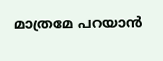മാത്രമേ പറയാൻ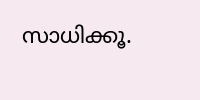സാധിക്കൂ.